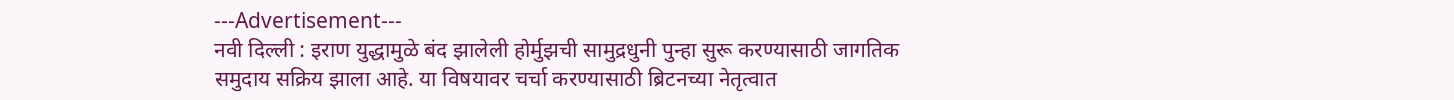---Advertisement---
नवी दिल्ली : इराण युद्धामुळे बंद झालेली होर्मुझची सामुद्रधुनी पुन्हा सुरू करण्यासाठी जागतिक समुदाय सक्रिय झाला आहे. या विषयावर चर्चा करण्यासाठी ब्रिटनच्या नेतृत्वात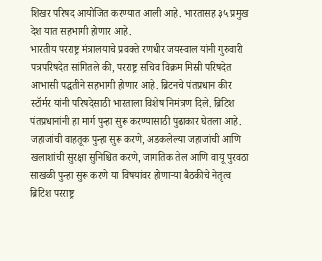शिखर परिषद आयोजित करण्यात आली आहे. भारतासह ३५ प्रमुख देश यात सहभागी होणार आहे.
भारतीय परराष्ट्र मंत्रालयाचे प्रवक्ते रणधीर जयस्वाल यांनी गुरुवारी पत्रपरिषदेत सांगितले की, परराष्ट्र सचिव विक्रम मिस्री परिषदेत आभासी पद्धतीने सहभागी होणार आहे. ब्रिटनचे पंतप्रधान कीर स्टॉर्मर यांनी परिषदेसाठी भारताला विशेष निमंत्रण दिले. ब्रिटिश पंतप्रधानांनी हा मार्ग पुन्हा सुरू करण्यासाठी पुढाकार घेतला आहे.
जहाजांची वाहतूक पुन्हा सुरू करणे, अडकलेल्या जहाजांची आणि खलाशांची सुरक्षा सुनिश्चित करणे, जागतिक तेल आणि वायू पुरवठा साखळी पुन्हा सुरू करणे या विषयांवर होणाऱ्या बैठकीचे नेतृत्व ब्रिटिश परराष्ट्र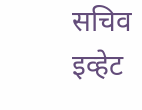सचिव इव्हेट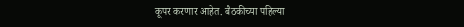कूपर करणार आहेत. बैठकीच्या पहिल्या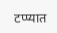टप्प्यात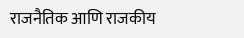राजनैतिक आणि राजकीय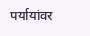पर्यायांवर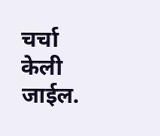चर्चा केली जाईल.